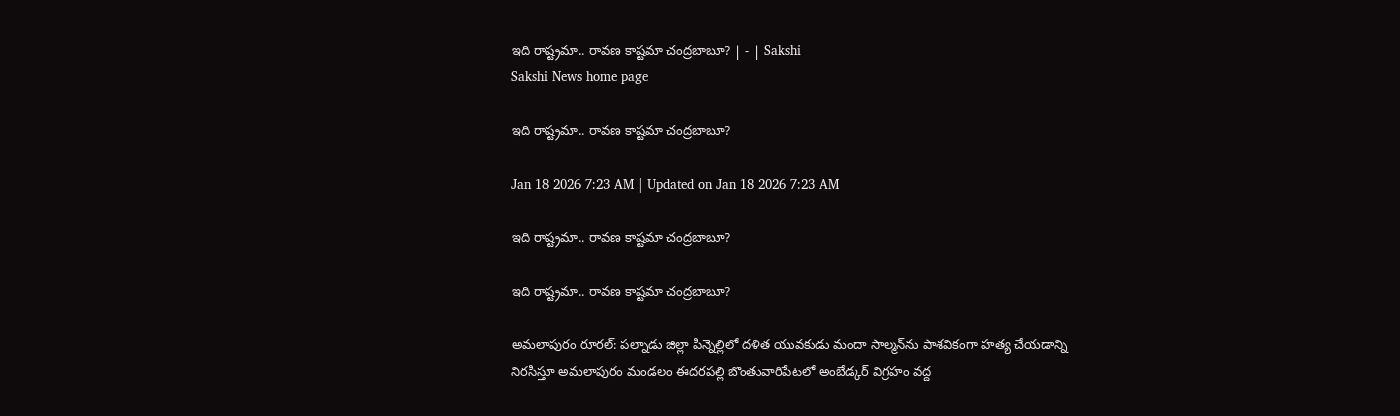ఇది రాష్ట్రమా.. రావణ కాష్టమా చంద్రబాబూ? | - | Sakshi
Sakshi News home page

ఇది రాష్ట్రమా.. రావణ కాష్టమా చంద్రబాబూ?

Jan 18 2026 7:23 AM | Updated on Jan 18 2026 7:23 AM

ఇది రాష్ట్రమా.. రావణ కాష్టమా చంద్రబాబూ?

ఇది రాష్ట్రమా.. రావణ కాష్టమా చంద్రబాబూ?

అమలాపురం రూరల్‌: పల్నాడు జిల్లా పిన్నెల్లిలో దళిత యువకుడు మందా సాల్మన్‌ను పాశవికంగా హత్య చేయడాన్ని నిరసిస్తూ అమలాపురం మండలం ఈదరపల్లి బొంతువారిపేటలో అంబేడ్కర్‌ విగ్రహం వద్ద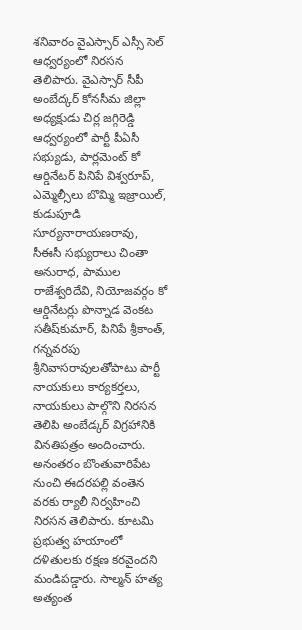శనివారం వైఎస్సార్‌ ఎస్సీ సెల్‌ ఆధ్వర్యంలో నిరసన తెలిపారు. వైఎస్సార్‌ సీపీ అంబేద్కర్‌ కోనసీమ జిల్లా అధ్యక్షుడు చిర్ల జగ్గిరెడ్డి ఆధ్వర్యంలో పార్టీ పీఏసీ సభ్యుడు, పార్లమెంట్‌ కో ఆర్డినేటర్‌ పినిపే విశ్వరూప్‌, ఎమ్మెల్సీలు బొమ్మి ఇజ్రాయిల్‌, కుడుపూడి సూర్యనారాయణరావు, సీఈసీ సభ్యురాలు చింతా అనురాధ, పాముల రాజేశ్వరిదేవి, నియోజవర్గం కో ఆర్డినేటర్లు పొన్నాడ వెంకట సతీష్‌కుమార్‌, పినిపే శ్రీకాంత్‌, గన్నవరపు శ్రీనివాసరావులతోపాటు పార్టీ నాయకులు కార్యకర్తలు, నాయకులు పాల్గొని నిరసన తెలిపి అంబేడ్కర్‌ విగ్రహానికి వినతిపత్రం అందించారు. అనంతరం బొంతువారిపేట నుంచి ఈదరపల్లి వంతెన వరకు ర్యాలీ నిర్వహించి నిరసన తెలిపారు. కూటమి ప్రభుత్వ హయాంలో దళితులకు రక్షణ కరవైందని మండిపడ్డారు. సాల్మన్‌ హత్య అత్యంత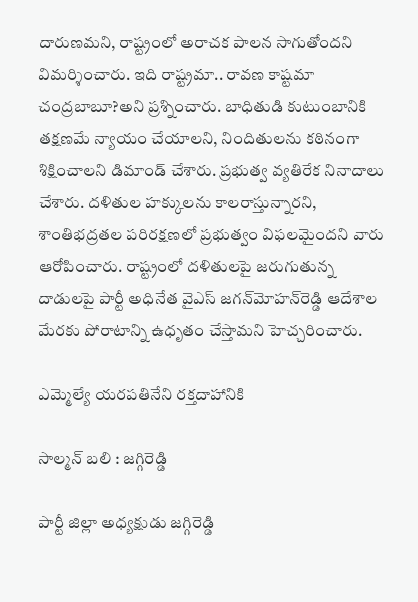దారుణమని, రాష్ట్రంలో అరాచక పాలన సాగుతోందని విమర్శించారు. ఇది రాష్ట్రమా.. రావణ కాష్టమా చంద్రబాబూ?అని ప్రశ్నించారు. బాధితుడి కుటుంబానికి తక్షణమే న్యాయం చేయాలని, నిందితులను కఠినంగా శిక్షించాలని డిమాండ్‌ చేశారు. ప్రభుత్వ వ్యతిరేక నినాదాలు చేశారు. దళితుల హక్కులను కాలరాస్తున్నారని, శాంతిభద్రతల పరిరక్షణలో ప్రభుత్వం విఫలమైందని వారు ఆరోపించారు. రాష్ట్రంలో దళితులపై జరుగుతున్న దాడులపై పార్టీ అధినేత వైఎస్‌ జగన్‌మోహన్‌రెడ్డి ఆదేశాల మేరకు పోరాటాన్ని ఉధృతం చేస్తామని హెచ్చరించారు.

ఎమ్మెల్యే యరపతినేని రక్తదాహానికి

సాల్మన్‌ బలి : జగ్గిరెడ్డి

పార్టీ జిల్లా అధ్యక్షుడు జగ్గిరెడ్డి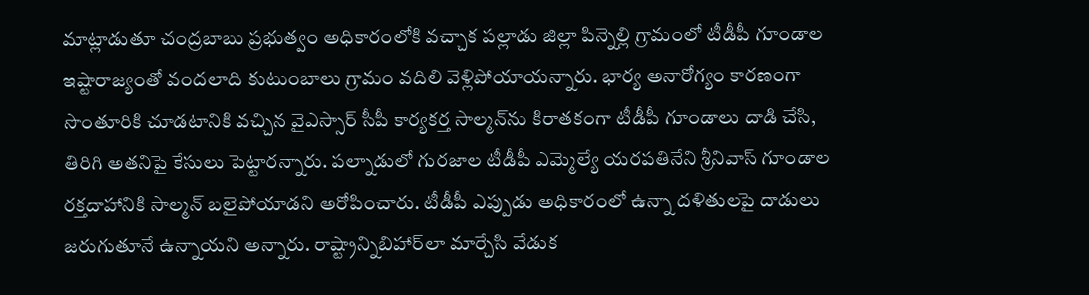మాట్లాడుతూ చంద్రబాబు ప్రభుత్వం అధికారంలోకి వచ్చాక పల్లాడు జిల్లా పిన్నెల్లి గ్రామంలో టీడీపీ గూండాల ఇష్టారాజ్యంతో వందలాది కుటుంబాలు గ్రామం వదిలి వెళ్లిపోయాయన్నారు. భార్య అనారోగ్యం కారణంగా సొంతూరికి చూడటానికి వచ్చిన వైఎస్సార్‌ సీపీ కార్యకర్త సాల్మన్‌ను కిరాతకంగా టీడీపీ గూండాలు దాడి చేసి, తిరిగి అతనిపై కేసులు పెట్టారన్నారు. పల్నాడులో గురజాల టీడీపీ ఎమ్మెల్యే యరపతినేని శ్రీనివాస్‌ గూండాల రక్తదాహానికి సాల్మన్‌ బలైపోయాడని అరోపించారు. టీడీపీ ఎప్పుడు అధికారంలో ఉన్నా దళితులపై దాడులు జరుగుతూనే ఉన్నాయని అన్నారు. రాష్ట్రాన్నిబిహార్‌లా మార్చేసి వేడుక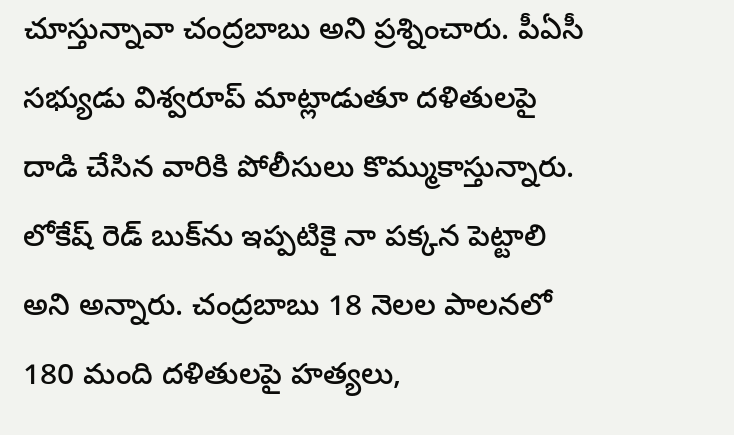చూస్తున్నావా చంద్రబాబు అని ప్రశ్నించారు. పీఏసీ సభ్యుడు విశ్వరూప్‌ మాట్లాడుతూ దళితులపై దాడి చేసిన వారికి పోలీసులు కొమ్ముకాస్తున్నారు. లోకేష్‌ రెడ్‌ బుక్‌ను ఇప్పటికై నా పక్కన పెట్టాలి అని అన్నారు. చంద్రబాబు 18 నెలల పాలనలో 180 మంది దళితులపై హత్యలు,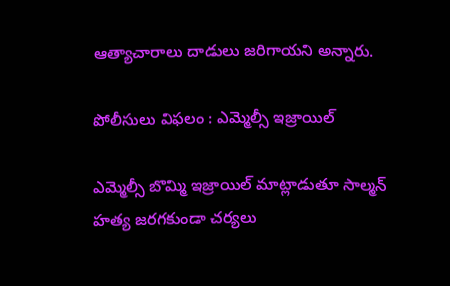ఆత్యాచారాలు దాడులు జరిగాయని అన్నారు.

పోలీసులు విఫలం : ఎమ్మెల్సీ ఇజ్రాయిల్‌

ఎమ్మెల్సీ బొమ్మి ఇజ్రాయిల్‌ మాట్లాడుతూ సాల్మన్‌ హత్య జరగకుండా చర్యలు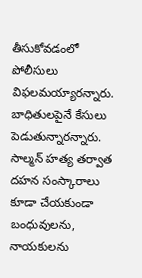తీసుకోవడంలో పోలీసులు విఫలమయ్యారన్నారు. బాధితులపైనే కేసులు పెడుతున్నారన్నారు. సాల్మన్‌ హత్య తర్వాత దహన సంస్కారాలు కూడా చేయకుండా బంధువులను, నాయకులను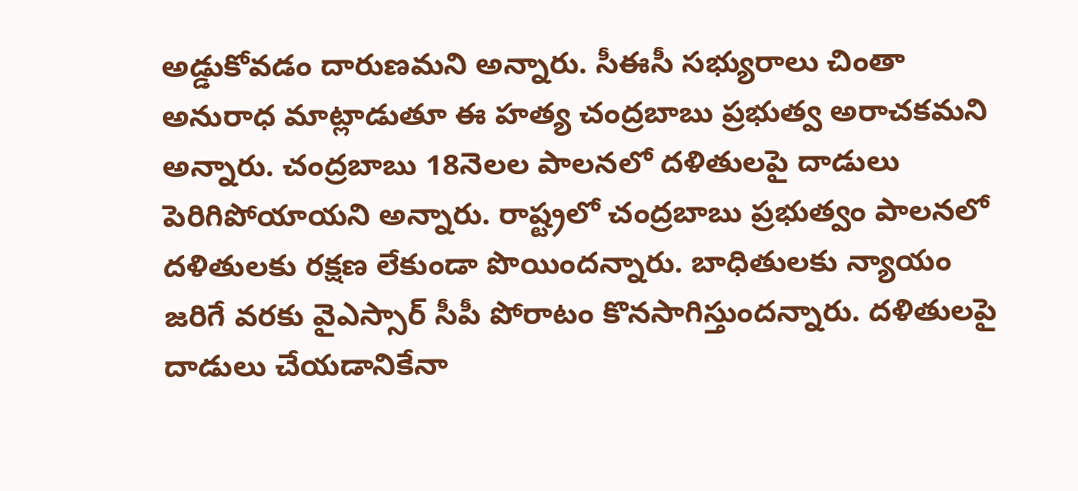అడ్డుకోవడం దారుణమని అన్నారు. సీఈసీ సభ్యురాలు చింతా అనురాధ మాట్లాడుతూ ఈ హత్య చంద్రబాబు ప్రభుత్వ అరాచకమని అన్నారు. చంద్రబాబు 18నెలల పాలనలో దళితులపై దాడులు పెరిగిపోయాయని అన్నారు. రాష్ట్రలో చంద్రబాబు ప్రభుత్వం పాలనలో దళితులకు రక్షణ లేకుండా పొయిందన్నారు. బాధితులకు న్యాయం జరిగే వరకు వైఎస్సార్‌ సీపీ పోరాటం కొనసాగిస్తుందన్నారు. దళితులపై దాడులు చేయడానికేనా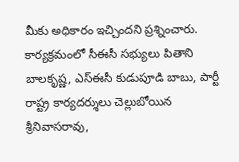మీకు అధికారం ఇచ్చిందని ప్రశ్నించారు. కార్యక్రమంలో సీఈసీ సభ్యులు పితాని బాలకృష్ణ, ఎస్‌ఈసీ కుడుపూడి బాబు, పార్టీ రాష్ట్ర కార్యదర్శులు చెల్లుబోయిన శ్రీనివాసరావు,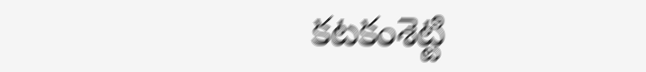కటకంశెట్టి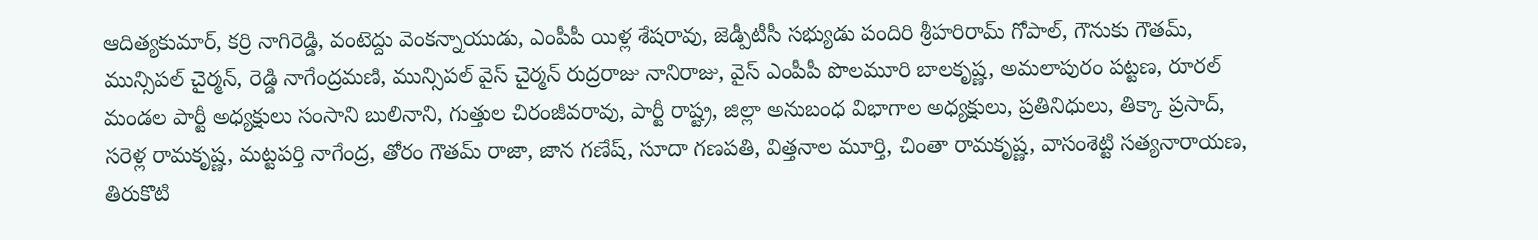ఆదిత్యకుమార్‌, కర్రి నాగిరెడ్డి, వంటెద్దు వెంకన్నాయుడు, ఎంపీపీ యిళ్ల శేషరావు, జెడ్పీటీసీ సభ్యుడు పందిరి శ్రీహరిరామ్‌ గోపాల్‌, గౌనుకు గౌతమ్‌, మున్సిపల్‌ చైర్మన్‌, రెడ్డి నాగేంద్రమణి, మున్సిపల్‌ వైస్‌ చైర్మన్‌ రుద్రరాజు నానిరాజు, వైస్‌ ఎంపీపీ పొలమూరి బాలకృష్ణ, అమలాపురం పట్టణ, రూరల్‌ మండల పార్టీ అధ్యక్షులు సంసాని బులినాని, గుత్తుల చిరంజీవరావు, పార్టీ రాష్ట్ర, జిల్లా అనుబంధ విభాగాల అధ్యక్షులు, ప్రతినిధులు, తిక్కా ప్రసాద్‌, సరెళ్ల రామకృష్ణ, మట్టపర్తి నాగేంద్ర, తోరం గౌతమ్‌ రాజా, జాన గణేష్‌, సూదా గణపతి, విత్తనాల మూర్తి, చింతా రామకృష్ణ, వాసంశెట్టి సత్యనారాయణ, తిరుకొటి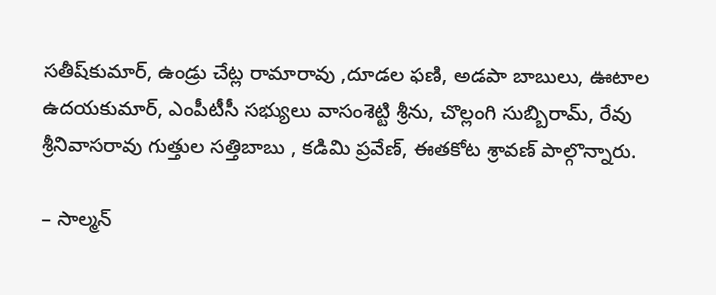సతీష్‌కుమార్‌, ఉండ్రు చేట్ల రామారావు ,దూడల ఫణి, అడపా బాబులు, ఊటాల ఉదయకుమార్‌, ఎంపీటీసీ సభ్యులు వాసంశెట్టి శ్రీను, చొల్లంగి సుబ్బిరామ్‌, రేవు శ్రీనివాసరావు గుత్తుల సత్తిబాబు , కడిమి ప్రవేణ్‌, ఈతకోట శ్రావణ్‌ పాల్గొన్నారు.

– సాల్మన్‌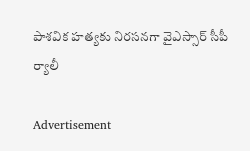పాశవిక హత్యకు నిరసనగా వైఎస్సార్‌ సీపీ ర్యాలీ

Advertisement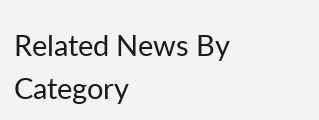Related News By Category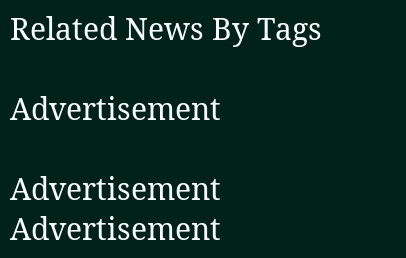Related News By Tags

Advertisement

Advertisement
Advertisement